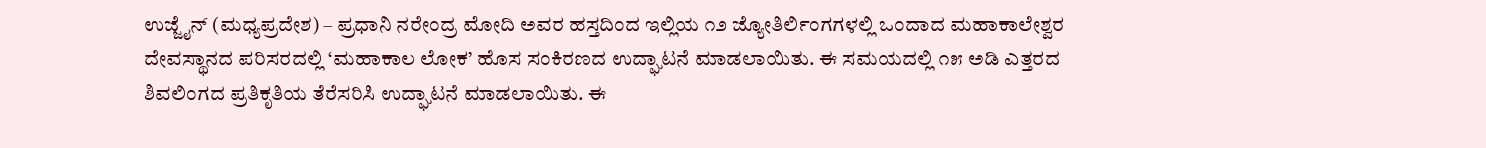ಉಜ್ಜೈನ್ (ಮಧ್ಯಪ್ರದೇಶ) – ಪ್ರಧಾನಿ ನರೇಂದ್ರ ಮೋದಿ ಅವರ ಹಸ್ತದಿಂದ ಇಲ್ಲಿಯ ೧೨ ಜ್ಯೋತಿರ್ಲಿಂಗಗಳಲ್ಲಿ ಒಂದಾದ ಮಹಾಕಾಲೇಶ್ವರ ದೇವಸ್ಥಾನದ ಪರಿಸರದಲ್ಲಿ ‘ಮಹಾಕಾಲ ಲೋಕ’ ಹೊಸ ಸಂಕಿರಣದ ಉದ್ಘಾಟನೆ ಮಾಡಲಾಯಿತು. ಈ ಸಮಯದಲ್ಲಿ ೧೫ ಅಡಿ ಎತ್ತರದ ಶಿವಲಿಂಗದ ಪ್ರತಿಕೃತಿಯ ತೆರೆಸರಿಸಿ ಉದ್ಘಾಟನೆ ಮಾಡಲಾಯಿತು. ಈ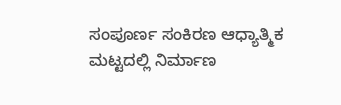ಸಂಪೂರ್ಣ ಸಂಕಿರಣ ಆಧ್ಯಾತ್ಮಿಕ ಮಟ್ಟದಲ್ಲಿ ನಿರ್ಮಾಣ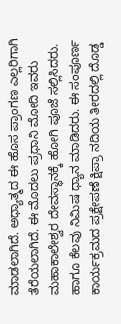ಮಾಡಲಾಗಿದೆ. ಅಧ್ಯಾತ್ಮದ ಈ ಹೊಸ ಪ್ರಾಂಗಣ ಎಲ್ಲರಿಗಾಗಿ ತೆರೆಯಲಾಗಿದೆ. ಈ ಮೊದಲು ಪ್ರಧಾನಿ ಮೋದಿ ಇವರು ಮಹಾಕಾಲೇಶ್ವರ ದೇವಸ್ಥಾನಕ್ಕೆ ಹೋಗಿ ಪೂಜೆ ಸಲ್ಲಿಸಿದರು. ಹಾಗೂ ಕೆಲವು ನಿಮಿಷ ಧ್ಯಾನ ಮಾಡಿದರು. ಈ ಸಂಪೂರ್ಣ ಕಾರ್ಯಕ್ರಮದ ಪ್ರಕ್ಷೇಪಣೆ ಕ್ಷಿಪ್ರಾ ನದಿಯ ತೀರದಲ್ಲಿ ದೊಡ್ಡ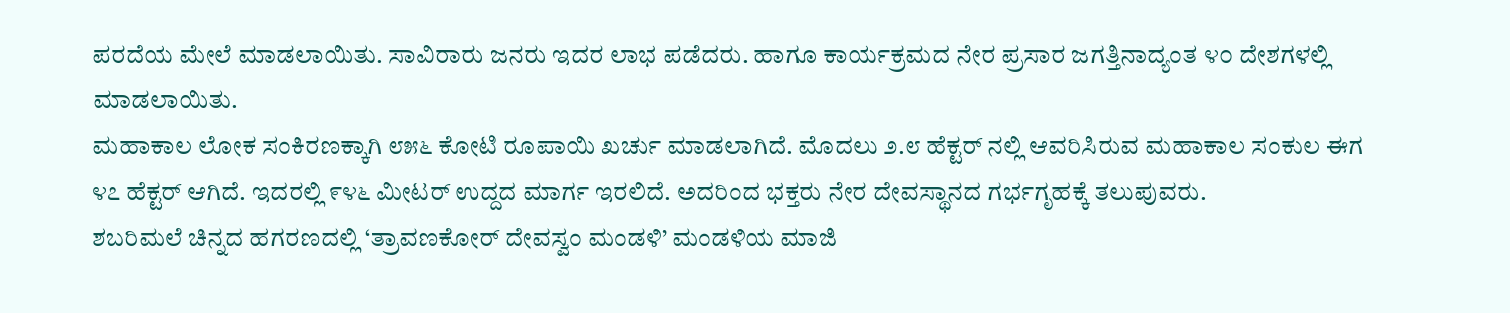ಪರದೆಯ ಮೇಲೆ ಮಾಡಲಾಯಿತು. ಸಾವಿರಾರು ಜನರು ಇದರ ಲಾಭ ಪಡೆದರು. ಹಾಗೂ ಕಾರ್ಯಕ್ರಮದ ನೇರ ಪ್ರಸಾರ ಜಗತ್ತಿನಾದ್ಯಂತ ೪೦ ದೇಶಗಳಲ್ಲಿ ಮಾಡಲಾಯಿತು.
ಮಹಾಕಾಲ ಲೋಕ ಸಂಕಿರಣಕ್ಕಾಗಿ ೮೫೬ ಕೋಟಿ ರೂಪಾಯಿ ಖರ್ಚು ಮಾಡಲಾಗಿದೆ. ಮೊದಲು ೨.೮ ಹೆಕ್ಟರ್ ನಲ್ಲಿ ಆವರಿಸಿರುವ ಮಹಾಕಾಲ ಸಂಕುಲ ಈಗ ೪೭ ಹೆಕ್ಟರ್ ಆಗಿದೆ. ಇದರಲ್ಲಿ ೯೪೬ ಮೀಟರ್ ಉದ್ದದ ಮಾರ್ಗ ಇರಲಿದೆ. ಅದರಿಂದ ಭಕ್ತರು ನೇರ ದೇವಸ್ಥಾನದ ಗರ್ಭಗೃಹಕ್ಕೆ ತಲುಪುವರು.
ಶಬರಿಮಲೆ ಚಿನ್ನದ ಹಗರಣದಲ್ಲಿ ‘ತ್ರಾವಣಕೋರ್ ದೇವಸ್ವಂ ಮಂಡಳಿ’ ಮಂಡಳಿಯ ಮಾಜಿ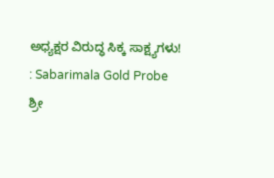ಅಧ್ಯಕ್ಷರ ವಿರುದ್ಧ ಸಿಕ್ಕ ಸಾಕ್ಷ್ಯಗಳು! : Sabarimala Gold Probe
ಶ್ರೀ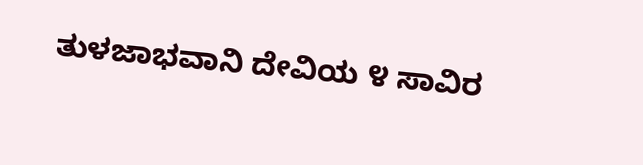ತುಳಜಾಭವಾನಿ ದೇವಿಯ ೪ ಸಾವಿರ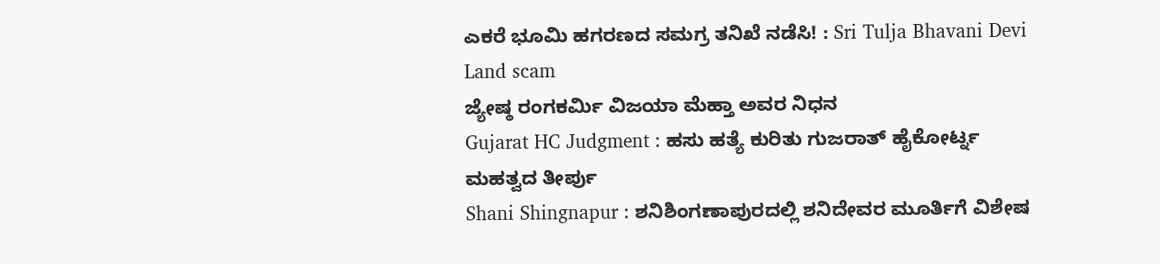ಎಕರೆ ಭೂಮಿ ಹಗರಣದ ಸಮಗ್ರ ತನಿಖೆ ನಡೆಸಿ! : Sri Tulja Bhavani Devi Land scam
ಜ್ಯೇಷ್ಠ ರಂಗಕರ್ಮಿ ವಿಜಯಾ ಮೆಹ್ತಾ ಅವರ ನಿಧನ
Gujarat HC Judgment : ಹಸು ಹತ್ಯೆ ಕುರಿತು ಗುಜರಾತ್ ಹೈಕೋರ್ಟ್ನ ಮಹತ್ವದ ತೀರ್ಪು
Shani Shingnapur : ಶನಿಶಿಂಗಣಾಪುರದಲ್ಲಿ ಶನಿದೇವರ ಮೂರ್ತಿಗೆ ವಿಶೇಷ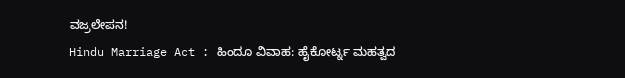ವಜ್ರಲೇಪನ!
Hindu Marriage Act : ಹಿಂದೂ ವಿವಾಹ: ಹೈಕೋರ್ಟ್ನ ಮಹತ್ವದ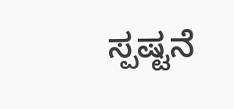ಸ್ಪಷ್ಟನೆ